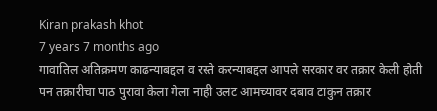Kiran prakash khot
7 years 7 months ago
गावातिल अतिक्रमण काढन्याबद्दल व रस्ते करन्याबद्दल आपले सरकार वर तक्रार केली होती पन तक्रारीचा पाठ पुरावा केला गेला नाही उलट आमच्यावर दबाव टाकुन तक्रार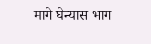मागे घेन्यास भाग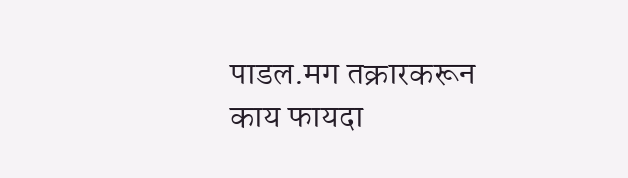पाडल.मग तक्रारकरून काय फायदा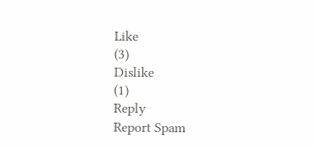Like
(3)
Dislike
(1)
Reply
Report Spam